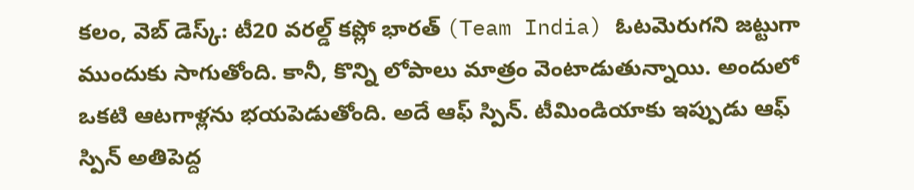కలం, వెబ్ డెస్క్: టీ20 వరల్డ్ కప్లో భారత్ (Team India) ఓటమెరుగని జట్టుగా ముందుకు సాగుతోంది. కానీ, కొన్ని లోపాలు మాత్రం వెంటాడుతున్నాయి. అందులో ఒకటి ఆటగాళ్లను భయపెడుతోంది. అదే ఆఫ్ స్పిన్. టీమిండియాకు ఇప్పుడు ఆఫ్ స్పిన్ అతిపెద్ద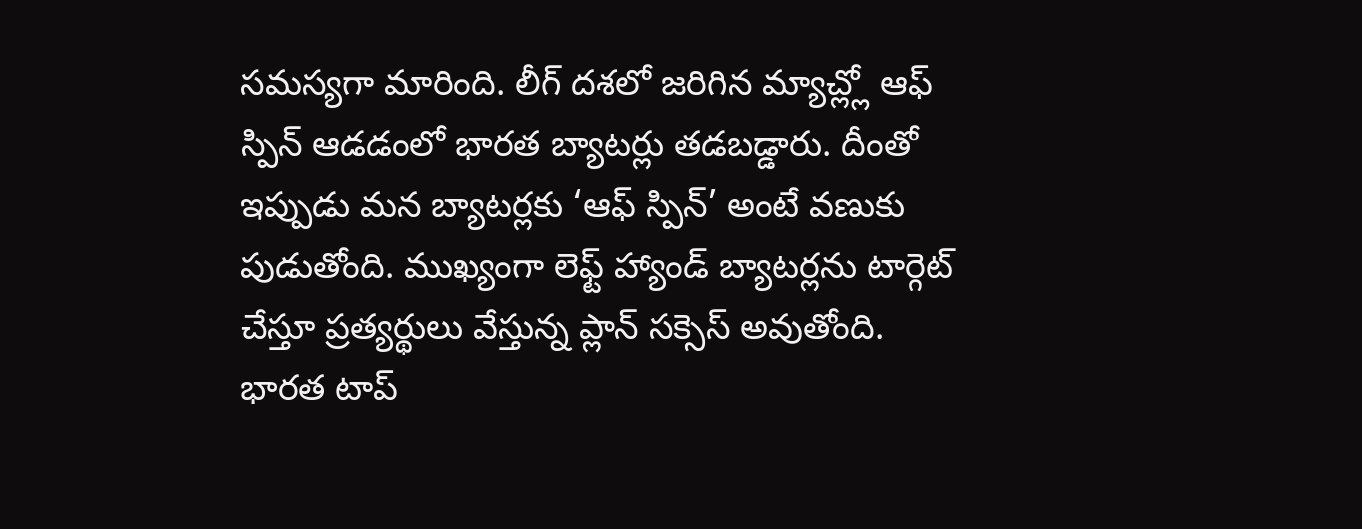సమస్యగా మారింది. లీగ్ దశలో జరిగిన మ్యాచ్ల్లో ఆఫ్ స్పిన్ ఆడడంలో భారత బ్యాటర్లు తడబడ్డారు. దీంతో ఇప్పుడు మన బ్యాటర్లకు ‘ఆఫ్ స్పిన్’ అంటే వణుకు పుడుతోంది. ముఖ్యంగా లెఫ్ట్ హ్యాండ్ బ్యాటర్లను టార్గెట్ చేస్తూ ప్రత్యర్థులు వేస్తున్న ప్లాన్ సక్సెస్ అవుతోంది. భారత టాప్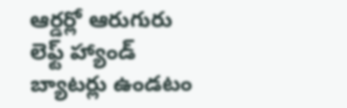ఆర్డర్లో ఆరుగురు లెఫ్ట్ హ్యాండ్ బ్యాటర్లు ఉండటం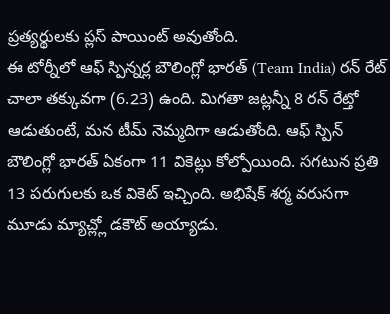ప్రత్యర్థులకు ప్లస్ పాయింట్ అవుతోంది.
ఈ టోర్నీలో ఆఫ్ స్పిన్నర్ల బౌలింగ్లో భారత్ (Team India) రన్ రేట్ చాలా తక్కువగా (6.23) ఉంది. మిగతా జట్లన్నీ 8 రన్ రేట్తో ఆడుతుంటే, మన టీమ్ నెమ్మదిగా ఆడుతోంది. ఆఫ్ స్పిన్ బౌలింగ్లో భారత్ ఏకంగా 11 వికెట్లు కోల్పోయింది. సగటున ప్రతి 13 పరుగులకు ఒక వికెట్ ఇచ్చింది. అభిషేక్ శర్మ వరుసగా మూడు మ్యాచ్ల్లో డకౌట్ అయ్యాడు.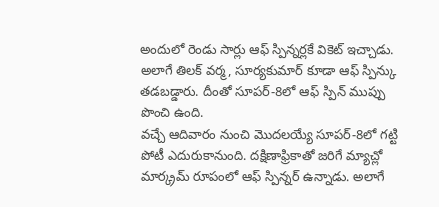అందులో రెండు సార్లు ఆఫ్ స్పిన్నర్లకే వికెట్ ఇచ్చాడు. అలాగే తిలక్ వర్మ, సూర్యకుమార్ కూడా ఆఫ్ స్పిన్కు తడబడ్డారు. దీంతో సూపర్-8లో ఆఫ్ స్పిన్ ముప్పు పొంచి ఉంది.
వచ్చే ఆదివారం నుంచి మొదలయ్యే సూపర్-8లో గట్టి పోటీ ఎదురుకానుంది. దక్షిణాఫ్రికాతో జరిగే మ్యాచ్లో మార్క్రమ్ రూపంలో ఆఫ్ స్పిన్నర్ ఉన్నాడు. అలాగే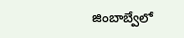జింబాబ్వేలో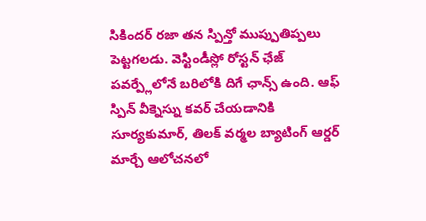సికిందర్ రజా తన స్పిన్తో ముప్పుతిప్పలు పెట్టగలడు. వెస్టిండీస్లో రోస్టన్ ఛేజ్ పవర్ప్లేలోనే బరిలోకి దిగే ఛాన్స్ ఉంది. ఆఫ్ స్పిన్ వీక్నెస్ను కవర్ చేయడానికి సూర్యకుమార్, తిలక్ వర్మల బ్యాటింగ్ ఆర్డర్ మార్చే ఆలోచనలో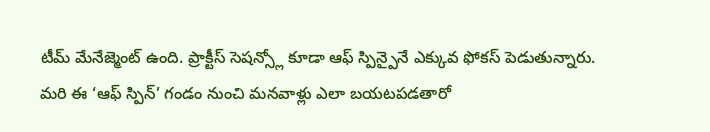టీమ్ మేనేజ్మెంట్ ఉంది. ప్రాక్టీస్ సెషన్స్లో కూడా ఆఫ్ స్పిన్పైనే ఎక్కువ ఫోకస్ పెడుతున్నారు. మరి ఈ ‘ఆఫ్ స్పిన్’ గండం నుంచి మనవాళ్లు ఎలా బయటపడతారో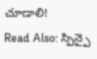చూడాలి!
Read Also: స్పిన్పై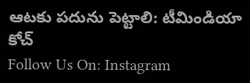ఆటకు పదును పెట్టాలి: టీమిండియా కోచ్
Follow Us On: Instagram